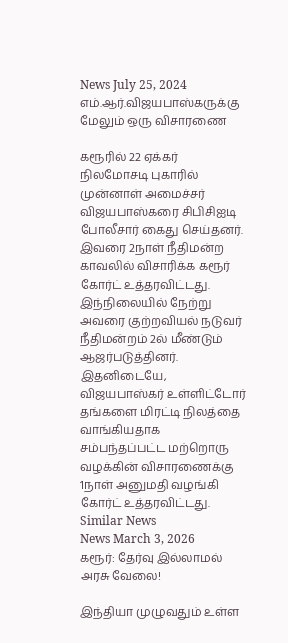News July 25, 2024
எம்.ஆர்.விஜயபாஸ்கருக்கு மேலும் ஒரு விசாரணை

கரூரில் 22 ஏக்கர் நிலமோசடி புகாரில் முன்னாள் அமைச்சர் விஜயபாஸ்கரை சிபிசிஐடி போலீசார் கைது செய்தனர். இவரை 2நாள் நீதிமன்ற காவலில் விசாரிக்க கரூர் கோர்ட் உத்தரவிட்டது. இந்நிலையில் நேற்று அவரை குற்றவியல் நடுவர் நீதிமன்றம் 2ல் மீண்டும் ஆஜர்படுத்தினர். இதனிடையே, விஜயபாஸ்கர் உள்ளிட்டோர் தங்களை மிரட்டி நிலத்தை வாங்கியதாக சம்பந்தப்பட்ட மற்றொரு வழக்கின் விசாரணைக்கு 1நாள் அனுமதி வழங்கி கோர்ட் உத்தரவிட்டது.
Similar News
News March 3, 2026
கரூர்: தேர்வு இல்லாமல் அரசு வேலை!

இந்தியா முழுவதும் உள்ள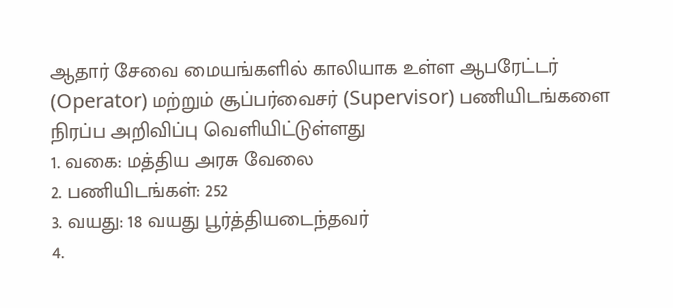ஆதார் சேவை மையங்களில் காலியாக உள்ள ஆபரேட்டர் (Operator) மற்றும் சூப்பர்வைசர் (Supervisor) பணியிடங்களை நிரப்ப அறிவிப்பு வெளியிட்டுள்ளது
1. வகை: மத்திய அரசு வேலை
2. பணியிடங்கள்: 252
3. வயது: 18 வயது பூர்த்தியடைந்தவர்
4.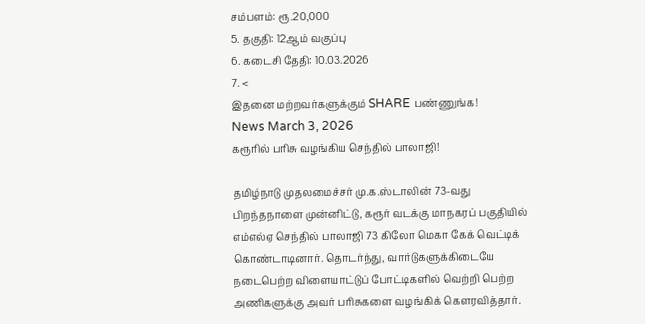சம்பளம்: ரூ.20,000
5. தகுதி: 12ஆம் வகுப்பு
6. கடைசி தேதி: 10.03.2026
7. <
இதனை மற்றவர்களுக்கும் SHARE பண்ணுங்க!
News March 3, 2026
கரூரில் பரிசு வழங்கிய செந்தில் பாலாஜி!

தமிழ்நாடு முதலமைச்சர் மு.க.ஸ்டாலின் 73-வது பிறந்தநாளை முன்னிட்டு, கரூர் வடக்கு மாநகரப் பகுதியில் எம்எல்ஏ செந்தில் பாலாஜி 73 கிலோ மெகா கேக் வெட்டிக் கொண்டாடினார். தொடர்ந்து, வார்டுகளுக்கிடையே நடைபெற்ற விளையாட்டுப் போட்டிகளில் வெற்றி பெற்ற அணிகளுக்கு அவர் பரிசுகளை வழங்கிக் கௌரவித்தார்.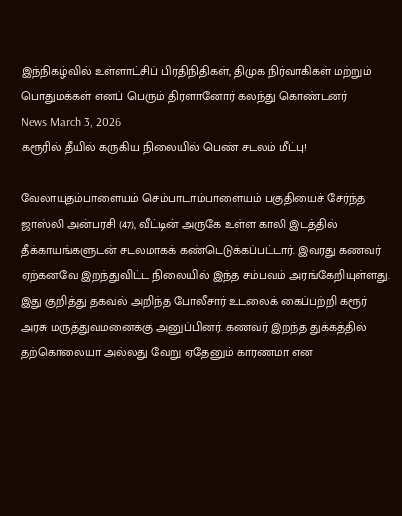இந்நிகழ்வில் உள்ளாட்சிப் பிரதிநிதிகள், திமுக நிர்வாகிகள் மற்றும் பொதுமக்கள் எனப் பெரும் திரளானோர் கலந்து கொண்டனர்
News March 3, 2026
கரூரில் தீயில் கருகிய நிலையில் பெண் சடலம் மீட்பு!

வேலாயுதம்பாளையம் செம்பாடாம்பாளையம் பகுதியைச் சேர்ந்த ஜாஸ்லி அன்பரசி (47), வீட்டின் அருகே உள்ள காலி இடத்தில் தீக்காயங்களுடன் சடலமாகக் கண்டெடுக்கப்பட்டார். இவரது கணவர் ஏற்கனவே இறந்துவிட்ட நிலையில் இந்த சம்பவம் அரங்கேறியுள்ளது. இது குறித்து தகவல் அறிந்த போலீசார் உடலைக் கைப்பற்றி கரூர் அரசு மருத்துவமனைக்கு அனுப்பினர். கணவர் இறந்த துக்கத்தில் தற்கொலையா அல்லது வேறு ஏதேனும் காரணமா என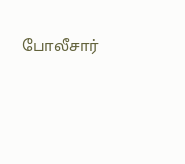போலீசார்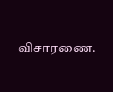விசாரணை.